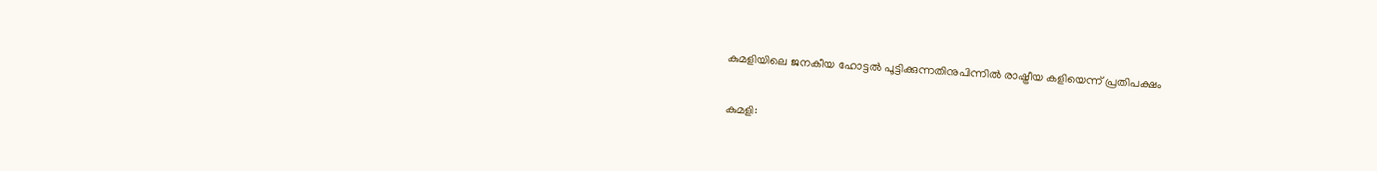കുമളിയിലെ ജനകീയ ഹോട്ടൽ പൂട്ടിക്കുന്നതിനുപിന്നിൽ രാഷ്ട്രീയ കളിയെന്ന് പ്രതിപക്ഷം

കുമളി: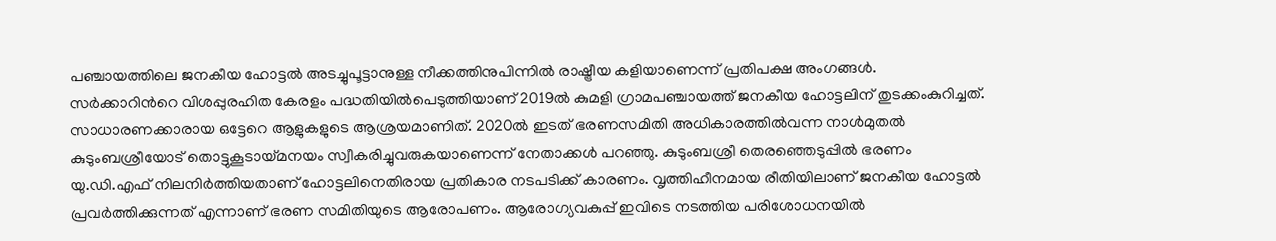പഞ്ചായത്തിലെ ജനകീയ ഹോട്ടൽ അടച്ചുപൂട്ടാനുള്ള നീക്കത്തിനുപിന്നിൽ രാഷ്ട്രീയ കളിയാണെന്ന് പ്രതിപക്ഷ അംഗങ്ങൾ. സർക്കാറിന്‍റെ വിശപ്പുരഹിത കേരളം പദ്ധതിയിൽപെടുത്തിയാണ് 2019ൽ കുമളി ഗ്രാമപഞ്ചായത്ത് ജനകീയ ഹോട്ടലിന് തുടക്കംകുറിച്ചത്. സാധാരണക്കാരായ ഒട്ടേറെ ആളുകളുടെ ആശ്രയമാണിത്. 2020ൽ ഇടത് ഭരണസമിതി അധികാരത്തിൽവന്ന നാൾമുതൽ കുടുംബശ്രീയോട് തൊട്ടുകൂടായ്മനയം സ്വീകരിച്ചുവരുകയാണെന്ന് നേതാക്കൾ പറഞ്ഞു. കുടുംബശ്രീ തെരഞ്ഞെടുപ്പിൽ ഭരണം യു.ഡി.എഫ് നിലനിർത്തിയതാണ് ഹോട്ടലിനെതിരായ പ്രതികാര നടപടിക്ക് കാരണം. വൃത്തിഹീനമായ രീതിയിലാണ് ജനകീയ ഹോട്ടൽ പ്രവർത്തിക്കുന്നത് എന്നാണ് ഭരണ സമിതിയുടെ ആരോപണം. ആരോഗ്യവകുപ്പ് ഇവിടെ നടത്തിയ പരിശോധനയിൽ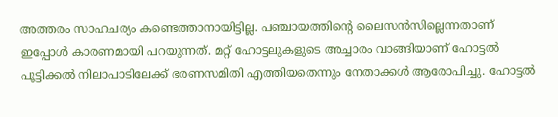അത്തരം സാഹചര്യം കണ്ടെത്താനായിട്ടില്ല. പഞ്ചായത്തിന്‍റെ ലൈസൻസില്ലെന്നതാണ് ഇപ്പോൾ കാരണമായി പറയുന്നത്. മറ്റ് ഹോട്ടലുകളുടെ അച്ചാരം വാങ്ങിയാണ് ഹോട്ടൽ പൂട്ടിക്കൽ നിലാപാടിലേക്ക് ഭരണസമിതി എത്തിയതെന്നും നേതാക്കൾ ആരോപിച്ചു. ഹോട്ടൽ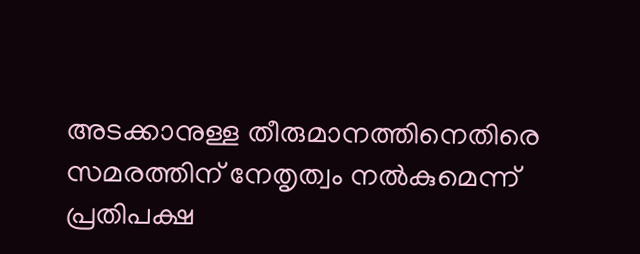അടക്കാനുള്ള തീരുമാനത്തിനെതിരെ സമരത്തിന് നേതൃത്വം നൽകുമെന്ന് പ്രതിപക്ഷ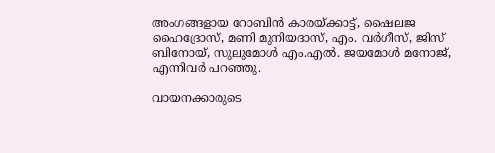അംഗങ്ങളായ റോബിൻ കാരയ്ക്കാട്ട്, ഷൈലജ ഹൈദ്രോസ്, മണി മുനിയദാസ്, എം. വർഗീസ്, ജിസ് ബിനോയ്, സുലുമോൾ എം.എൽ. ജയമോൾ മനോജ്, എന്നിവർ പറഞ്ഞു.

വായനക്കാരുടെ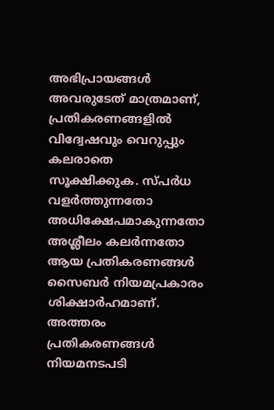അഭിപ്രായങ്ങള്‍ അവരുടേത് മാത്രമാണ്, പ്രതികരണങ്ങളിൽ വിദ്വേഷവും വെറുപ്പും കലരാതെ സൂക്ഷിക്കുക. സ്പർധ വളർത്തുന്നതോ അധിക്ഷേപമാകുന്നതോ അശ്ലീലം കലർന്നതോ ആയ പ്രതികരണങ്ങൾ സൈബർ നിയമപ്രകാരം ശിക്ഷാർഹമാണ്. അത്തരം പ്രതികരണങ്ങൾ നിയമനടപടി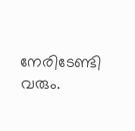നേരിടേണ്ടി വരും.